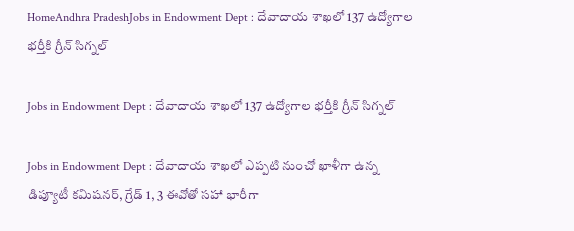HomeAndhra PradeshJobs in Endowment Dept : దేవాదాయ శాఖలో 137 ఉద్యోగాల భర్తీకి గ్రీన్ సిగ్నల్

Jobs in Endowment Dept : దేవాదాయ శాఖలో 137 ఉద్యోగాల భర్తీకి గ్రీన్ సిగ్నల్

Jobs in Endowment Dept : దేవాదాయ శాఖలో ఎప్పటి నుంచో ఖాళీగా ఉన్న డిప్యూటీ కమిషనర్, గ్రేడ్ 1, 3 ఈవోతో సహా భారీగా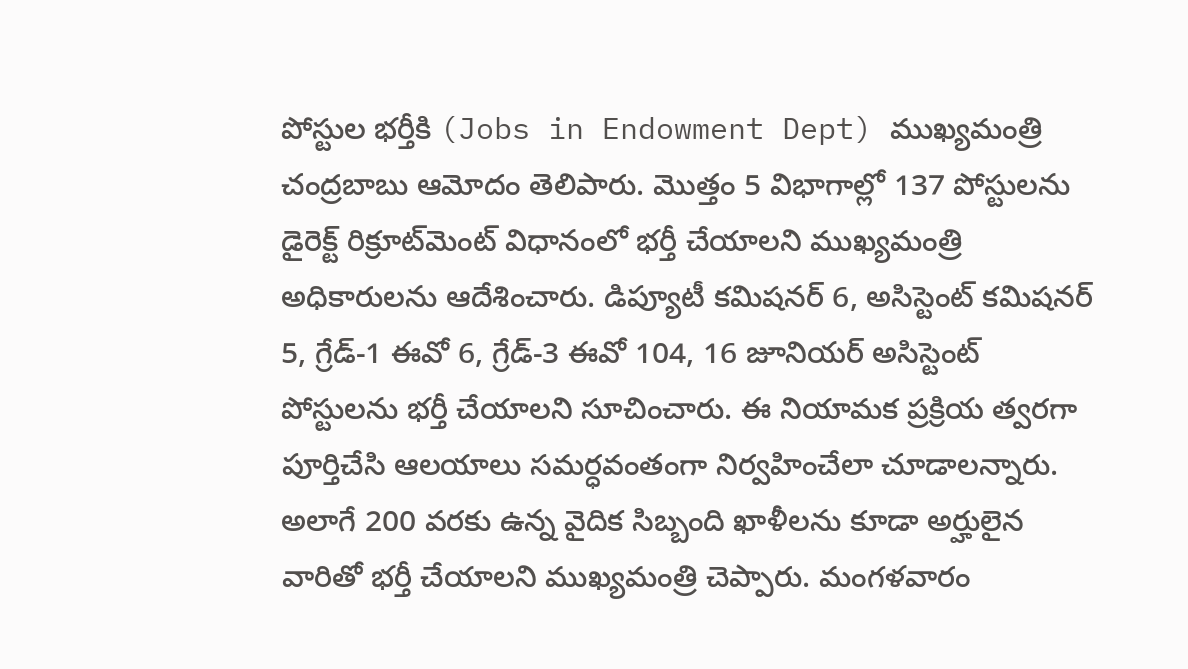పోస్టుల భర్తీకి (Jobs in Endowment Dept) ముఖ్యమంత్రి చంద్రబాబు ఆమోదం తెలిపారు. మొత్తం 5 విభాగాల్లో 137 పోస్టులను డైరెక్ట్ రిక్రూట్‌మెంట్ విధానంలో భర్తీ చేయాలని ముఖ్యమంత్రి అధికారులను ఆదేశించారు. డిప్యూటీ కమిషనర్ 6, అసిస్టెంట్ కమిషనర్ 5, గ్రేడ్-1 ఈవో 6, గ్రేడ్-3 ఈవో 104, 16 జూనియర్ అసిస్టెంట్ పోస్టులను భర్తీ చేయాలని సూచించారు. ఈ నియామక ప్రక్రియ త్వరగా పూర్తిచేసి ఆలయాలు సమర్ధవంతంగా నిర్వహించేలా చూడాలన్నారు. అలాగే 200 వరకు ఉన్న వైదిక సిబ్బంది ఖాళీలను కూడా అర్హులైన వారితో భర్తీ చేయాలని ముఖ్యమంత్రి చెప్పారు. మంగళవారం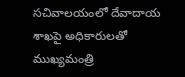సచివాలయంలో దేవాదాయ శాఖపై అధికారులతో ముఖ్యమంత్రి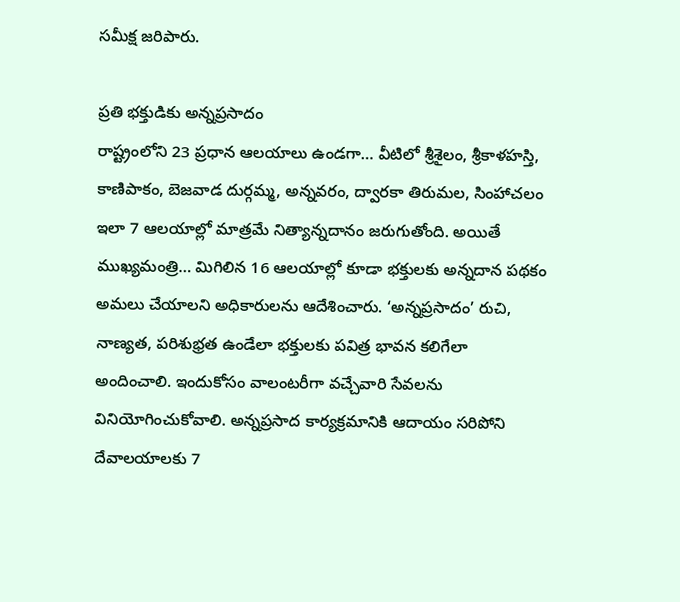సమీక్ష జరిపారు.

ప్రతి భక్తుడికు అన్నప్రసాదం
రాష్ట్రంలోని 23 ప్రధాన ఆలయాలు ఉండగా… వీటిలో శ్రీశైలం, శ్రీకాళహస్తి, కాణిపాకం, బెజవాడ దుర్గమ్మ, అన్నవరం, ద్వారకా తిరుమల, సింహాచలం ఇలా 7 ఆలయాల్లో మాత్రమే నిత్యాన్నదానం జరుగుతోంది. అయితే ముఖ్యమంత్రి… మిగిలిన 16 ఆలయాల్లో కూడా భక్తులకు అన్నదాన పథకం అమలు చేయాలని అధికారులను ఆదేశించారు. ‘అన్నప్రసాదం’ రుచి, నాణ్యత, పరిశుభ్రత ఉండేలా భక్తులకు పవిత్ర భావన కలిగేలా అందించాలి. ఇందుకోసం వాలంటరీగా వచ్చేవారి సేవలను వినియోగించుకోవాలి. అన్నప్రసాద కార్యక్రమానికి ఆదాయం సరిపోని దేవాలయాలకు 7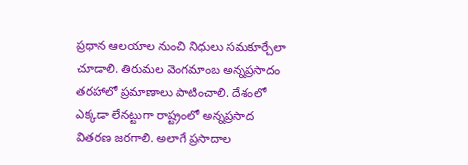ప్రధాన ఆలయాల నుంచి నిధులు సమకూర్చేలా చూడాలి. తిరుమల వెంగమాంబ అన్నప్రసాదం తరహాలో ప్రమాణాలు పాటించాలి. దేశంలో ఎక్కడా లేనట్టుగా రాష్ట్రంలో అన్నప్రసాద వితరణ జరగాలి. అలాగే ప్రసాదాల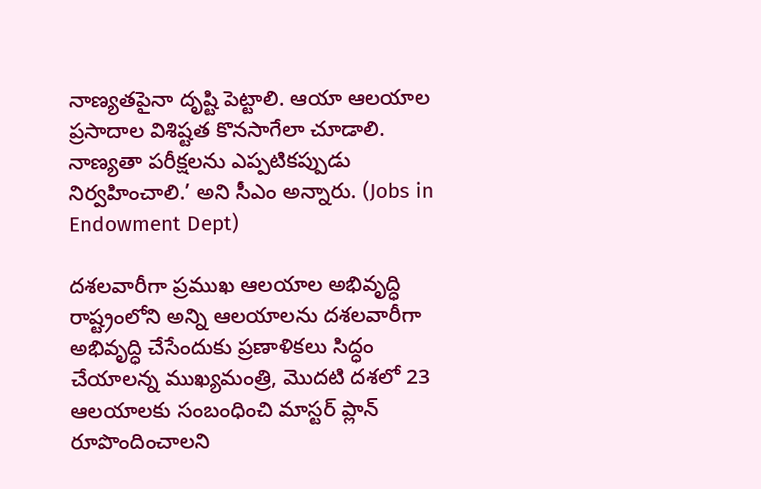నాణ్యతపైనా దృష్టి పెట్టాలి. ఆయా ఆలయాల ప్రసాదాల విశిష్టత కొనసాగేలా చూడాలి. నాణ్యతా పరీక్షలను ఎప్పటికప్పుడు నిర్వహించాలి.’ అని సీఎం అన్నారు. (Jobs in Endowment Dept)

దశలవారీగా ప్రముఖ ఆలయాల అభివృద్ధి
రాష్ట్రంలోని అన్ని ఆలయాలను దశలవారీగా అభివృద్ధి చేసేందుకు ప్రణాళికలు సిద్ధం చేయాలన్న ముఖ్యమంత్రి, మొదటి దశలో 23 ఆలయాలకు సంబంధించి మాస్టర్ ప్లాన్ రూపొందించాలని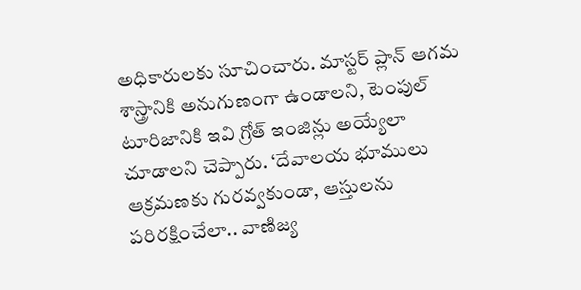అధికారులకు సూచించారు. మాస్టర్ ప్లాన్‌ ఆగమ శాస్త్రానికి అనుగుణంగా ఉండాలని, టెంపుల్ టూరిజానికి ఇవి గ్రోత్ ఇంజిన్లు అయ్యేలా చూడాలని చెప్పారు. ‘దేవాలయ భూములు ఆక్రమణకు గురవ్వకుండా, ఆస్తులను పరిరక్షించేలా.. వాణిజ్య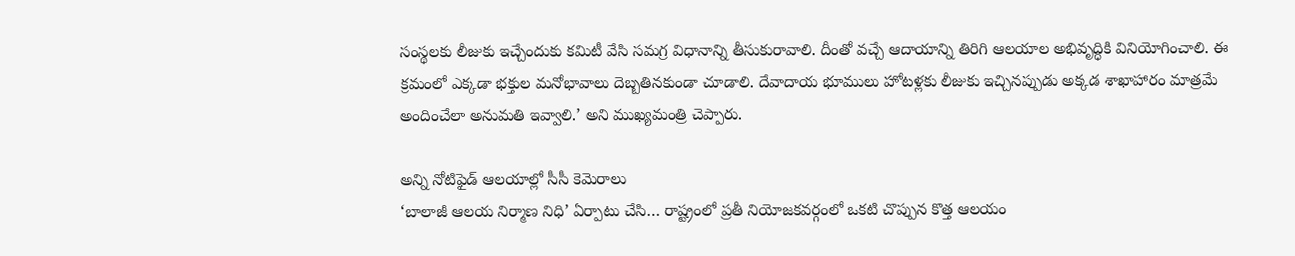సంస్థలకు లీజుకు ఇచ్చేందుకు కమిటీ వేసి సమగ్ర విధానాన్ని తీసుకురావాలి. దీంతో వచ్చే ఆదాయాన్ని తిరిగి ఆలయాల అభివృద్ధికి వినియోగించాలి. ఈ క్రమంలో ఎక్కడా భక్తుల మనోభావాలు దెబ్బతినకుండా చూడాలి. దేవాదాయ భూములు హోటళ్లకు లీజుకు ఇచ్చినప్పుడు అక్కడ శాఖాహారం మాత్రమే అందించేలా అనుమతి ఇవ్వాలి.’ అని ముఖ్యమంత్రి చెప్పారు.

అన్ని నోటిఫైడ్ ఆలయాల్లో సీసీ కెమెరాలు
‘బాలాజీ ఆలయ నిర్మాణ నిధి’ ఏర్పాటు చేసి… రాష్ట్రంలో ప్రతీ నియోజకవర్గంలో ఒకటి చొప్పున కొత్త ఆలయం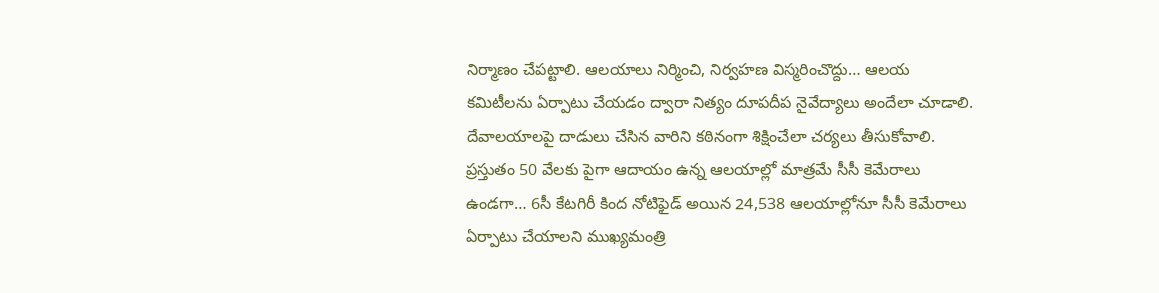నిర్మాణం చేపట్టాలి. ఆలయాలు నిర్మించి, నిర్వహణ విస్మరించొద్దు… ఆలయ కమిటీలను ఏర్పాటు చేయడం ద్వారా నిత్యం దూపదీప నైవేద్యాలు అందేలా చూడాలి. దేవాలయాలపై దాడులు చేసిన వారిని కఠినంగా శిక్షించేలా చర్యలు తీసుకోవాలి. ప్రస్తుతం 50 వేలకు పైగా ఆదాయం ఉన్న ఆలయాల్లో మాత్రమే సీసీ కెమేరాలు ఉండగా… 6సీ కేటగిరీ కింద నోటిఫైడ్ అయిన 24,538 ఆలయాల్లోనూ సీసీ కెమేరాలు ఏర్పాటు చేయాలని ముఖ్యమంత్రి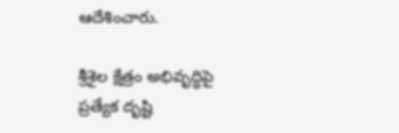ఆదేశించారు.

శ్రీశైల క్షేత్రం అభివృద్ధిపై ప్రత్యేక దృష్టి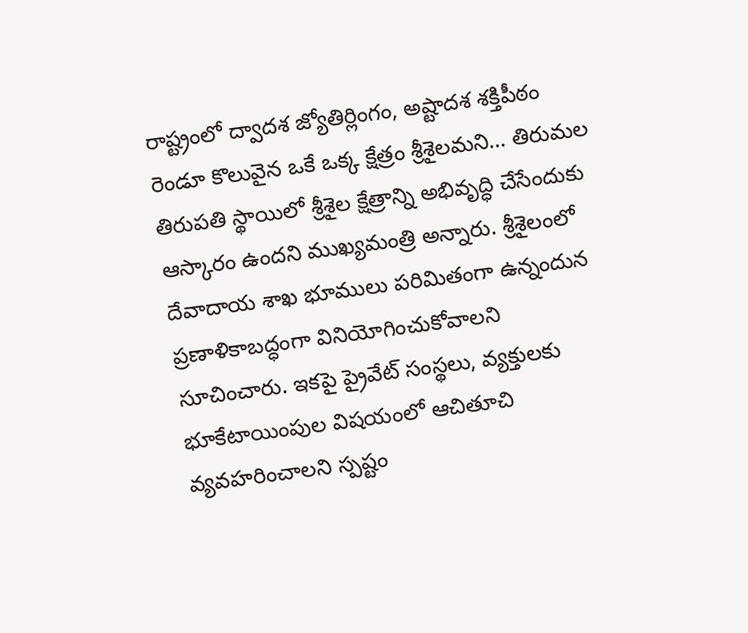రాష్ట్రంలో ద్వాదశ జ్యోతిర్లింగం, అష్టాదశ శక్తిపీఠం రెండూ కొలువైన ఒకే ఒక్క క్షేత్రం శ్రీశైలమని… తిరుమల తిరుపతి స్థాయిలో శ్రీశైల క్షేత్రాన్ని అభివృద్ధి చేసేందుకు ఆస్కారం ఉందని ముఖ్యమంత్రి అన్నారు. శ్రీశైలంలో దేవాదాయ శాఖ భూములు పరిమితంగా ఉన్నందున ప్రణాళికాబద్ధంగా వినియోగించుకోవాలని సూచించారు. ఇకపై ప్రైవేట్ సంస్థలు, వ్యక్తులకు భూకేటాయింపుల విషయంలో ఆచితూచి వ్యవహరించాలని స్పష్టం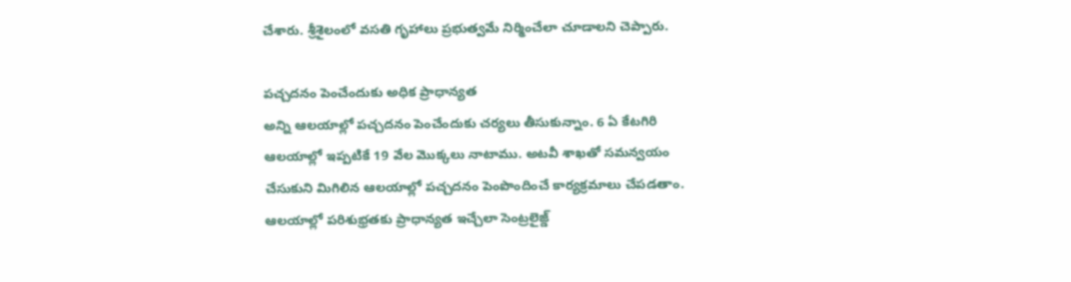చేశారు. శ్రీశైలంలో వసతి గృహాలు ప్రభుత్వమే నిర్మించేలా చూడాలని చెప్పారు.

పచ్చదనం పెంచేందుకు అధిక ప్రాధాన్యత
అన్ని ఆలయాల్లో పచ్చదనం పెంచేందుకు చర్యలు తీసుకున్నాం. 6 ఏ కేటగిరి ఆలయాల్లో ఇప్పటికే 19 వేల మొక్కలు నాటాము. అటవీ శాఖతో సమన్వయం చేసుకుని మిగిలిన ఆలయాల్లో పచ్చదనం పెంపొందించే కార్యక్రమాలు చేపడతాం. ఆలయాల్లో పరిశుభ్రతకు ప్రాధాన్యత ఇచ్చేలా సెంట్రలైజ్డ్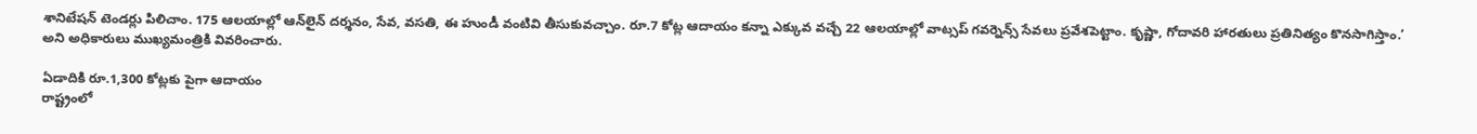శానిటేషన్ టెండర్లు పిలిచాం. 175 ఆలయాల్లో ఆన్‌లైన్ దర్శనం, సేవ, వసతి, ఈ హుండీ వంటివి తీసుకువచ్చాం. రూ.7 కోట్ల ఆదాయం కన్నా ఎక్కువ వచ్చే 22 ఆలయాల్లో వాట్సప్ గవర్నెన్స్ సేవలు ప్రవేశపెట్టాం. కృష్ణా, గోదావరి హారతులు ప్రతినిత్యం కొనసాగిస్తాం.’ అని అధికారులు ముఖ్యమంత్రికి వివరించారు.

ఏడాదికి రూ.1,300 కోట్లకు పైగా ఆదాయం
రాష్ట్రంలో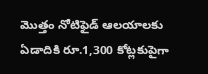మొత్తం నోటిఫైడ్ ఆలయాలకు ఏడాదికి రూ.1,300 కోట్లకుపైగా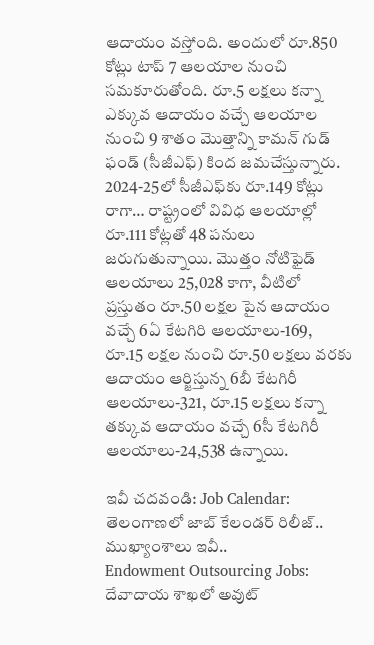ఆదాయం వస్తోంది. అందులో రూ.850 కోట్లు టాప్ 7 ఆలయాల నుంచి సమకూరుతోంది. రూ.5 లక్షలు కన్నా ఎక్కువ ఆదాయం వచ్చే ఆలయాల నుంచి 9 శాతం మొత్తాన్ని కామన్ గుడ్ ఫండ్ (సీజీఎఫ్) కింద జమచేస్తున్నారు. 2024-25లో సీజీఎఫ్‌కు రూ.149 కోట్లు రాగా… రాష్ట్రంలో వివిధ ఆలయాల్లో రూ.111 కోట్లతో 48 పనులు జరుగుతున్నాయి. మొత్తం నోటిఫైడ్ ఆలయాలు 25,028 కాగా, వీటిలో ప్రస్తుతం రూ.50 లక్షల పైన ఆదాయం వచ్చే 6ఏ కేటగిరి ఆలయాలు-169, రూ.15 లక్షల నుంచి రూ.50 లక్షలు వరకు ఆదాయం ఆర్జిస్తున్న 6బీ కేటగిరీ ఆలయాలు-321, రూ.15 లక్షలు కన్నా తక్కువ ఆదాయం వచ్చే 6సీ కేటగిరీ ఆలయాలు-24,538 ఉన్నాయి.

ఇవీ చదవండి: Job Calendar: తెలంగాణలో జాబ్ కేలండర్ రిలీజ్.. ముఖ్యాంశాలు ఇవీ..
Endowment Outsourcing Jobs: దేవాదాయ శాఖలో అవుట్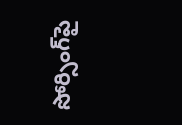సోర్సింగ్‌పై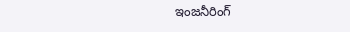ఇంజనీరింగ్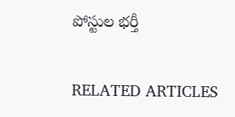పోస్టుల భర్తీ

RELATED ARTICLES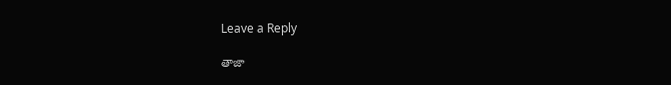Leave a Reply

తాజా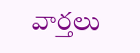వార్తలు